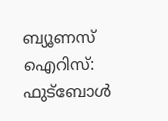ബ്യൂണസ് ഐറിസ്: ഫുട്ബോള്‍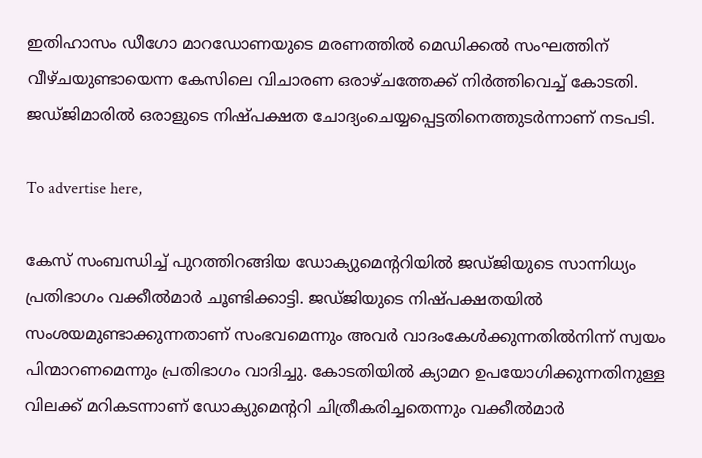ഇതിഹാസം ഡീഗോ മാറഡോണയുടെ മരണത്തില്‍ മെഡിക്കല്‍ സംഘത്തിന് വീഴ്ചയുണ്ടായെന്ന കേസിലെ വിചാരണ ഒരാഴ്ചത്തേക്ക് നിര്‍ത്തിവെച്ച് കോടതി. ജഡ്ജിമാരില്‍ ഒരാളുടെ നിഷ്പക്ഷത ചോദ്യംചെയ്യപ്പെട്ടതിനെത്തുടര്‍ന്നാണ് നടപടി.

To advertise here,

കേസ് സംബന്ധിച്ച് പുറത്തിറങ്ങിയ ഡോക്യുമെന്ററിയില്‍ ജഡ്ജിയുടെ സാന്നിധ്യം പ്രതിഭാഗം വക്കീല്‍മാര്‍ ചൂണ്ടിക്കാട്ടി. ജഡ്ജിയുടെ നിഷ്പക്ഷതയില്‍ സംശയമുണ്ടാക്കുന്നതാണ് സംഭവമെന്നും അവര്‍ വാദംകേള്‍ക്കുന്നതില്‍നിന്ന് സ്വയം പിന്മാറണമെന്നും പ്രതിഭാഗം വാദിച്ചു. കോടതിയില്‍ ക്യാമറ ഉപയോഗിക്കുന്നതിനുള്ള വിലക്ക് മറികടന്നാണ് ഡോക്യുമെന്ററി ചിത്രീകരിച്ചതെന്നും വക്കീല്‍മാര്‍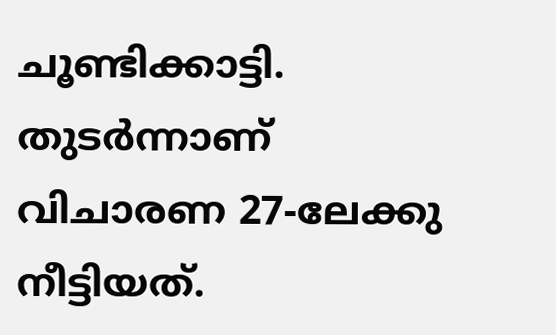ചൂണ്ടിക്കാട്ടി. തുടര്‍ന്നാണ് വിചാരണ 27-ലേക്കു നീട്ടിയത്.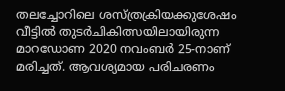തലച്ചോറിലെ ശസ്ത്രക്രിയക്കുശേഷം വീട്ടില്‍ തുടര്‍ചികിത്സയിലായിരുന്ന മാറഡോണ 2020 നവംബര്‍ 25-നാണ് മരിച്ചത്. ആവശ്യമായ പരിചരണം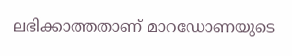ലഭിക്കാത്തതാണ് മാറഡോണയുടെ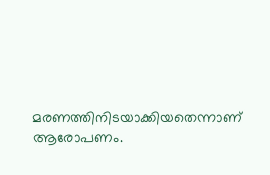മരണത്തിനിടയാക്കിയതെന്നാണ് ആരോപണം.